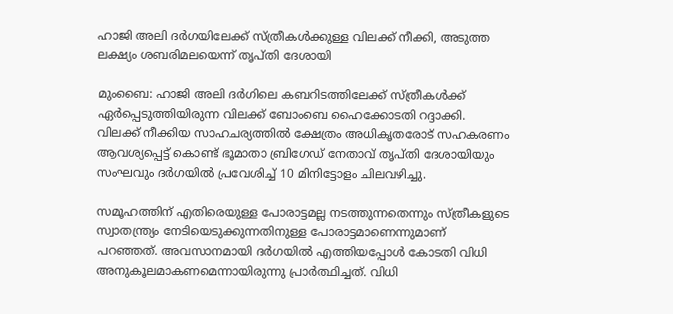ഹാജി അലി ദര്‍ഗയിലേക്ക് സ്ത്രീകള്‍ക്കുള്ള വിലക്ക് നീക്കി, അടുത്ത ലക്ഷ്യം ശബരിമലയെന്ന് തൃപ്തി ദേശായി

മുംബൈ: ഹാജി അലി ദര്‍ഗിലെ കബറിടത്തിലേക്ക് സ്ത്രീകള്‍ക്ക് ഏര്‍പ്പെടുത്തിയിരുന്ന വിലക്ക് ബോംബെ ഹൈക്കോടതി റദ്ദാക്കി. വിലക്ക് നീക്കിയ സാഹചര്യത്തില്‍ ക്ഷേത്രം അധികൃതരോട് സഹകരണം ആവശ്യപ്പെട്ട് കൊണ്ട് ഭൂമാതാ ബ്രിഗേഡ് നേതാവ് തൃപ്തി ദേശായിയും സംഘവും ദര്‍ഗയില്‍ പ്രവേശിച്ച് 10 മിനിട്ടോളം ചിലവഴിച്ചു.

സമൂഹത്തിന് എതിരെയുള്ള പോരാട്ടമല്ല നടത്തുന്നതെന്നും സ്ത്രീകളുടെ സ്വാതന്ത്ര്യം നേടിയെടുക്കുന്നതിനുള്ള പോരാട്ടമാണെന്നുമാണ് പറഞ്ഞത്. അവസാനമായി ദര്‍ഗയില്‍ എത്തിയപ്പോള്‍ കോടതി വിധി അനുകൂലമാകണമെന്നായിരുന്നു പ്രാര്‍ത്ഥിച്ചത്. വിധി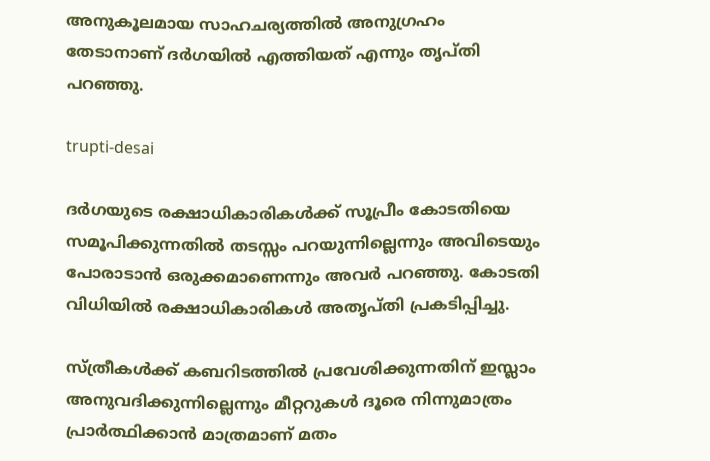അനുകൂലമായ സാഹചര്യത്തില്‍ അനുഗ്രഹം തേടാനാണ് ദര്‍ഗയില്‍ എത്തിയത് എന്നും തൃപ്തി പറഞ്ഞു.

trupti-desai

ദര്‍ഗയുടെ രക്ഷാധികാരികള്‍ക്ക് സൂപ്രീം കോടതിയെ സമൂപിക്കുന്നതില്‍ തടസ്സം പറയുന്നില്ലെന്നും അവിടെയും പോരാടാന്‍ ഒരുക്കമാണെന്നും അവര്‍ പറഞ്ഞു. കോടതി വിധിയില്‍ രക്ഷാധികാരികള്‍ അതൃപ്തി പ്രകടിപ്പിച്ചു.

സ്ത്രീകള്‍ക്ക് കബറിടത്തില്‍ പ്രവേശിക്കുന്നതിന് ഇസ്ലാം അനുവദിക്കുന്നില്ലെന്നും മീറ്ററുകള്‍ ദൂരെ നിന്നുമാത്രം പ്രാര്‍ത്ഥിക്കാന്‍ മാത്രമാണ് മതം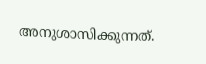അനുശാസിക്കുന്നത്.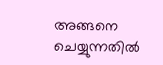അങ്ങനെ ചെയ്യുന്നതില്‍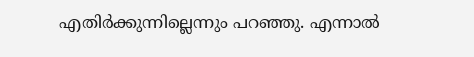എതിര്‍ക്കുന്നില്ലെന്നും പറഞ്ഞു. എന്നാല്‍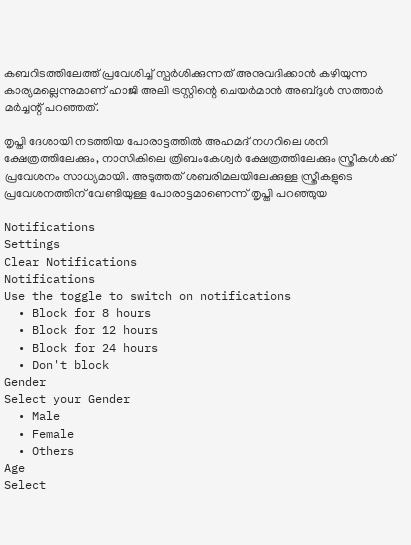കബറിടത്തിലേത്ത് പ്രവേശിച്ച് സ്പര്‍ശിക്കുന്നത് അനുവദിക്കാന്‍ കഴിയുന്ന കാര്യമല്ലെന്നുമാണ് ഹാജി അലി ട്രസ്റ്റിന്റെ ചെയര്‍മാന്‍ അബ്ദുള്‍ സത്താര്‍ മര്‍ച്ചന്റ് പറഞ്ഞത്.

തൃപ്തി ദേശായി നടത്തിയ പോരാട്ടത്തില്‍ അഹമദ് നഗറിലെ ശനി ക്ഷേത്രത്തിലേക്കും, നാസികിലെ ത്രിബംകേശ്വര്‍ ക്ഷേത്രത്തിലേക്കും സ്ത്രീകള്‍ക്ക് പ്രവേശനം സാധ്യമായി. അടുത്തത് ശബരിമലയിലേക്കുള്ള സ്ത്രീകളുടെ പ്രവേശനത്തിന് വേണ്ടിയുള്ള പോരാട്ടമാണെന്ന് തൃപ്തി പറഞ്ഞുയ

Notifications
Settings
Clear Notifications
Notifications
Use the toggle to switch on notifications
  • Block for 8 hours
  • Block for 12 hours
  • Block for 24 hours
  • Don't block
Gender
Select your Gender
  • Male
  • Female
  • Others
Age
Select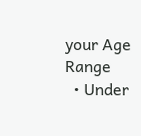your Age Range
  • Under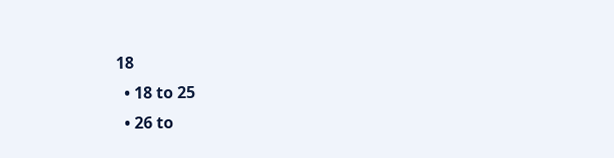18
  • 18 to 25
  • 26 to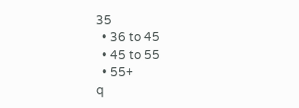35
  • 36 to 45
  • 45 to 55
  • 55+
q